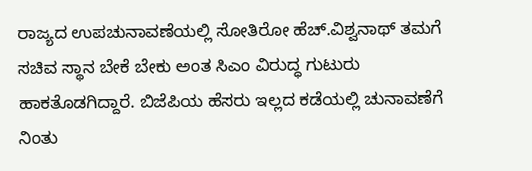ರಾಜ್ಯದ ಉಪಚುನಾವಣೆಯಲ್ಲಿ ಸೋತಿರೋ ಹೆಚ್.ವಿಶ್ವನಾಥ್ ತಮಗೆ ಸಚಿವ ಸ್ಥಾನ ಬೇಕೆ ಬೇಕು ಅಂತ ಸಿಎಂ ವಿರುದ್ಧ ಗುಟುರು ಹಾಕತೊಡಗಿದ್ದಾರೆ. ಬಿಜೆಪಿಯ ಹೆಸರು ಇಲ್ಲದ ಕಡೆಯಲ್ಲಿ ಚುನಾವಣೆಗೆ ನಿಂತು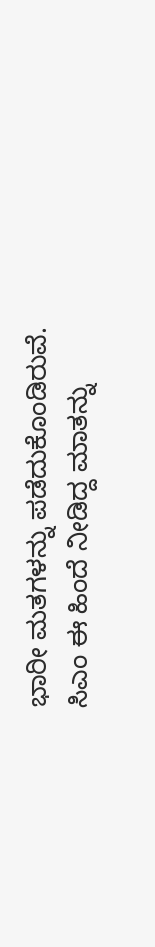ಭಾರೀ ಮತಗಳನ್ನು ಪಡೆದುಕೊಂಡಿರುವೆ. ಸಿಎಂ ಈ ಹಿಂದೆ ನೀಡಿದ್ದ ಮಾತನ್ನು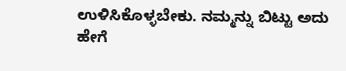ಉಳಿಸಿಕೊಳ್ಳಬೇಕು. ನಮ್ಮನ್ನು ಬಿಟ್ಟು ಅದು ಹೇಗೆ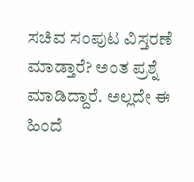ಸಚಿವ ಸಂಪುಟ ವಿಸ್ತರಣೆ ಮಾಡ್ತಾರೆ? ಅಂತ ಪ್ರಶ್ನೆ ಮಾಡಿದ್ದಾರೆ. ಅಲ್ಲದೇ ಈ ಹಿಂದೆ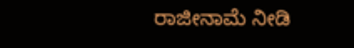ರಾಜೀನಾಮೆ ನೀಡಿ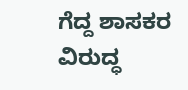ಗೆದ್ದ ಶಾಸಕರ ವಿರುದ್ಧ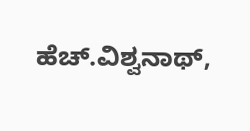ಹೆಚ್.ವಿಶ್ವನಾಥ್,